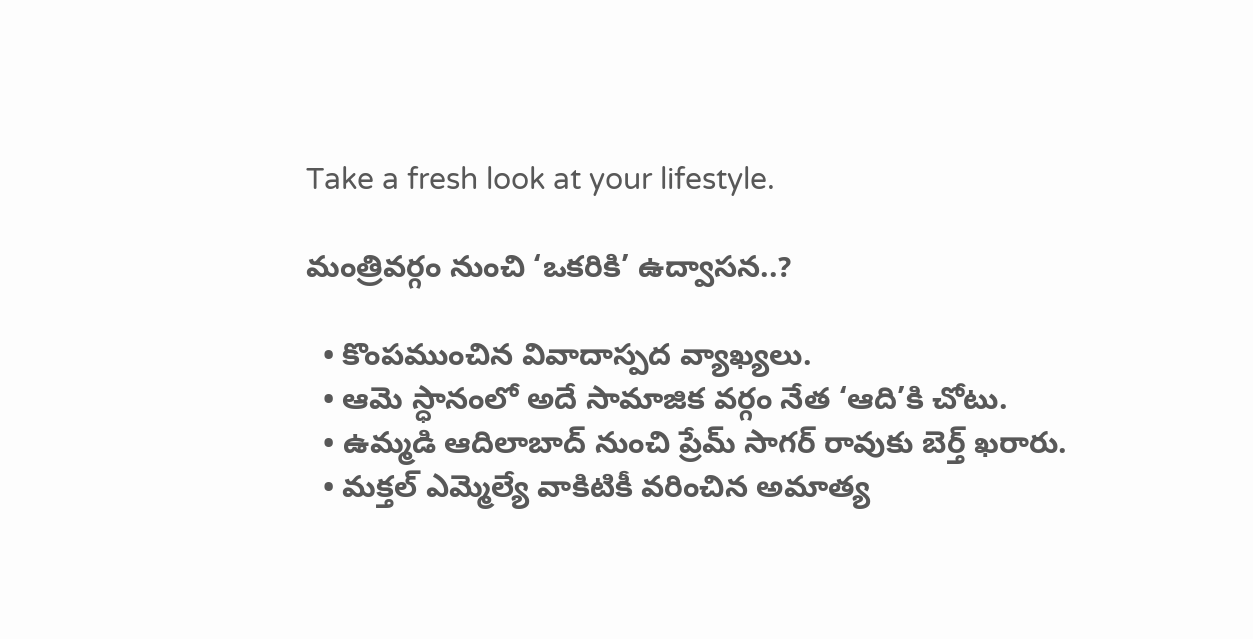Take a fresh look at your lifestyle.

మంత్రివర్గం నుంచి ‘ఒకరికి’ ఉద్వాసన..?

  • కొంపముంచిన వివాదాస్పద వ్యాఖ్యలు.
  • ఆమె స్ధానంలో అదే సామాజిక వర్గం నేత ‘ఆది’కి చోటు.
  • ఉమ్మడి ఆదిలాబాద్ నుంచి ప్రేమ్ సాగర్ రావుకు బెర్త్ ఖరారు.
  • మక్తల్ ఎమ్మెల్యే వాకిటికీ వరించిన అమాత్య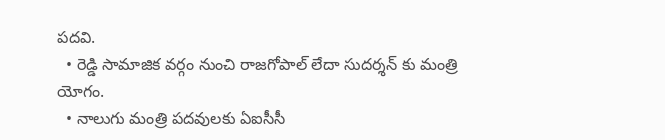పదవి.
  • రెడ్డి సామాజిక వర్గం నుంచి రాజగోపాల్ లేదా సుదర్శన్ కు మంత్రి యోగం.
  • నాలుగు మంత్రి పదవులకు ఏఐసీసీ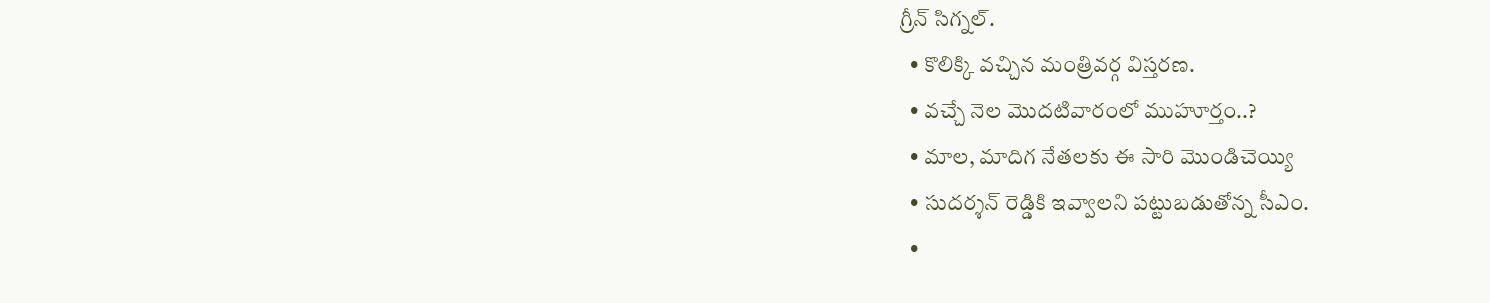గ్రీన్ సిగ్నల్.
  • కొలిక్కి వచ్చిన మంత్రివర్గ విస్తరణ.
  • వచ్చే నెల మొదటివారంలో ముహూర్తం..?
  • మాల, మాదిగ నేతలకు ఈ సారి మొండిచెయ్యి
  • సుదర్శన్ రెడ్డికి ఇవ్వాలని పట్టుబడుతోన్న సీఎం.
  •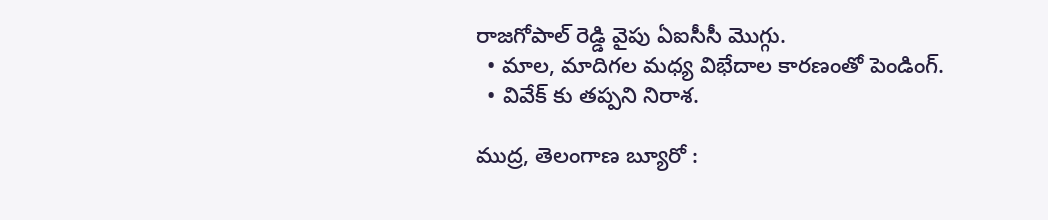రాజగోపాల్ రెడ్డి వైపు ఏఐసీసీ మొగ్గు.
  • మాల, మాదిగల మధ్య విభేదాల కారణంతో పెండింగ్.
  • వివేక్ కు తప్పని నిరాశ.

ముద్ర, తెలంగాణ బ్యూరో :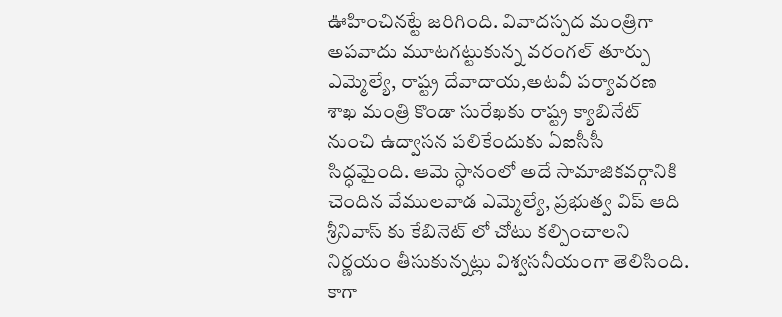ఊహించినట్టే జరిగింది. వివాదస్పద మంత్రిగా అపవాదు మూటగట్టుకున్న వరంగల్ తూర్పు ఎమ్మెల్యే, రాష్ట్ర దేవాదాయ,అటవీ పర్యావరణ శాఖ మంత్రి కొండా సురేఖకు రాష్ట్ర క్యాబినేట్ నుంచి ఉద్వాసన పలికేందుకు ఏఐసీసీ సిద్ధమైంది. ఆమె స్ధానంలో అదే సామాజికవర్గానికి చెందిన వేములవాడ ఎమ్మెల్యే, ప్రభుత్వ విప్ ఆది శ్రీనివాస్ కు కేబినెట్ లో చోటు కల్పించాలని నిర్ణయం తీసుకున్నట్లు విశ్వసనీయంగా తెలిసింది. కాగా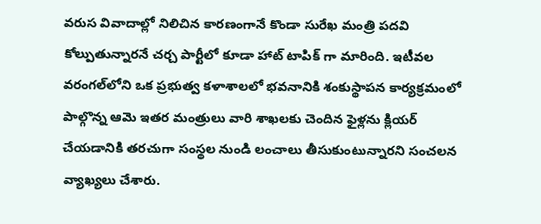వరుస వివాదాల్లో నిలిచిన కారణంగానే కొండా సురేఖ మంత్రి పదవి కోల్పుతున్నారనే చర్చ పార్టీలో కూడా హాట్ టాపిక్ గా మారింది. ఇటీవల వరంగల్‌లోని ఒక ప్రభుత్వ కళాశాలలో భవనానికి శంకుస్థాపన కార్యక్రమంలో పాల్గొన్న ఆమె ఇతర మంత్రులు వారి శాఖలకు చెందిన ఫైళ్లను క్లియర్ చేయడానికి తరచుగా సంస్థల నుండి లంచాలు తీసుకుంటున్నారని సంచలన వ్యాఖ్యలు చేశారు.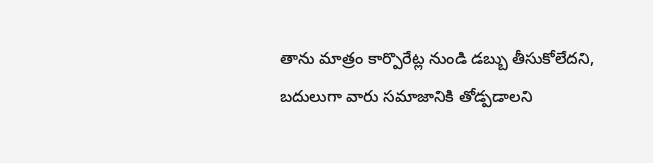తాను మాత్రం కార్పొరేట్ల నుండి డబ్బు తీసుకోలేదని, బదులుగా వారు సమాజానికి తోడ్పడాలని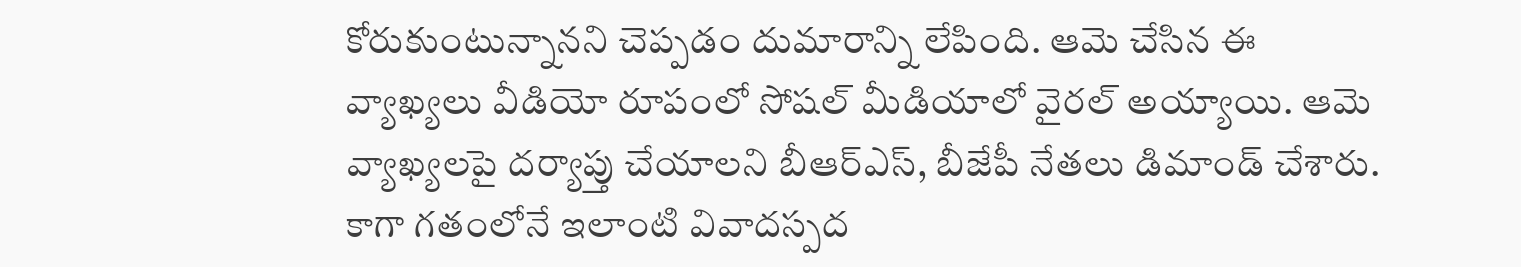కోరుకుంటున్నానని చెప్పడం దుమారాన్ని లేపింది. ఆమె చేసిన ఈ వ్యాఖ్యలు వీడియో రూపంలో సోషల్ మీడియాలో వైరల్ అయ్యాయి. ఆమె వ్యాఖ్యలపై దర్యాప్తు చేయాలని బీఆర్ఎస్, బీజేపీ నేతలు డిమాండ్ చేశారు. కాగా గతంలోనే ఇలాంటి వివాదస్పద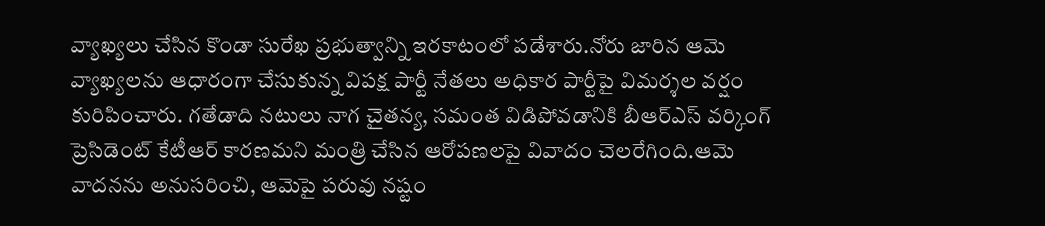వ్యాఖ్యలు చేసిన కొండా సురేఖ ప్రభుత్వాన్ని ఇరకాటంలో పడేశారు.నోరు జారిన ఆమె వ్యాఖ్యలను ఆధారంగా చేసుకున్న విపక్ష పార్టీ నేతలు అధికార పార్టీపై విమర్శల వర్షం కురిపించారు. గతేడాది నటులు నాగ చైతన్య, సమంత విడిపోవడానికి బీఆర్ఎస్ వర్కింగ్ ప్రెసిడెంట్ కేటీఆర్ కారణమని మంత్రి చేసిన ఆరోపణలపై వివాదం చెలరేగింది.ఆమె వాదనను అనుసరించి, ఆమెపై పరువు నష్టం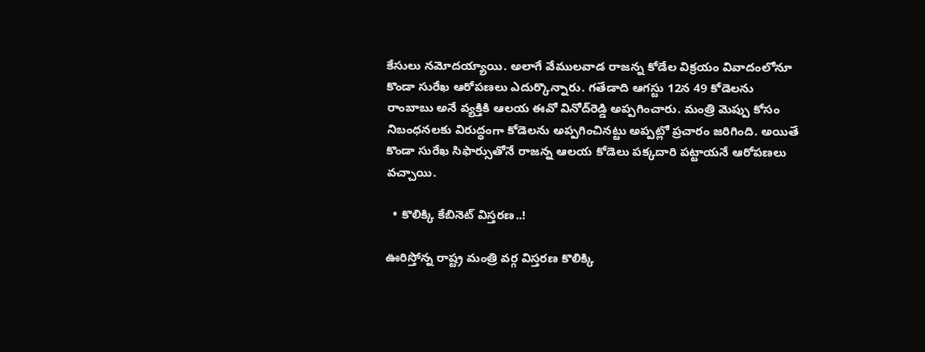కేసులు నమోదయ్యాయి. అలాగే వేములవాడ రాజన్న కోడేల విక్రయం వివాదంలోనూ కొండా సురేఖ ఆరోపణలు ఎదుర్కొన్నారు. గతేడాది ఆగస్టు 12న 49 కోడెలను రాంబాబు అనే వ్యక్తికి ఆలయ ఈవో వినోద్‌రెడ్డి అప్పగించారు. మంత్రి మెప్పు కోసం నిబంధనలకు విరుద్ధంగా కోడెలను అప్పగించినట్టు అప్పట్లో ప్రచారం జరిగింది. అయితే కొండా సురేఖ సిఫార్సుతోనే రాజన్న ఆలయ కోడెలు పక్కదారి పట్టాయనే ఆరోపణలు వచ్చాయి.

  • కొలిక్కి కేబినెట్ విస్తరణ..!

ఊరిస్తోన్న రాష్ట్ర మంత్రి వర్గ విస్తరణ కొలిక్కి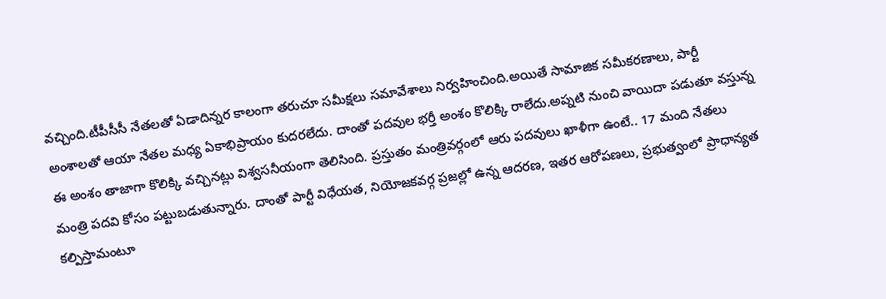వచ్చింది.టీపీసీసీ నేతలతో ఏడాదిన్నర కాలంగా తరుచూ సమీక్షలు సమావేశాలు నిర్వహించింది.అయితే సామాజిక సమీకరణాలు, పార్టీ అంశాలతో ఆయా నేతల మధ్య ఏకాభిప్రాయం కుదరలేదు. దాంతో పదవుల భర్తీ అంశం కొలిక్కి రాలేదు.అప్నటి నుంచి వాయిదా పడుతూ వస్తున్న ఈ అంశం తాజాగా కొలిక్కి వచ్చినట్లు విశ్వసనీయంగా తెలిసింది. ప్రస్తుతం మంత్రివర్గంలో ఆరు పదవులు ఖాళీగా ఉంటే.. 17 మంది నేతలు మంత్రి పదవి కోసం పట్టుబడుతున్నారు. దాంతో పార్టీ విధేయత, నియోజకవర్గ ప్రజల్లో ఉన్న ఆదరణ, ఇతర ఆరోపణలు, ప్రభుత్వంలో ప్రాధాన్యత కల్పిస్తామంటూ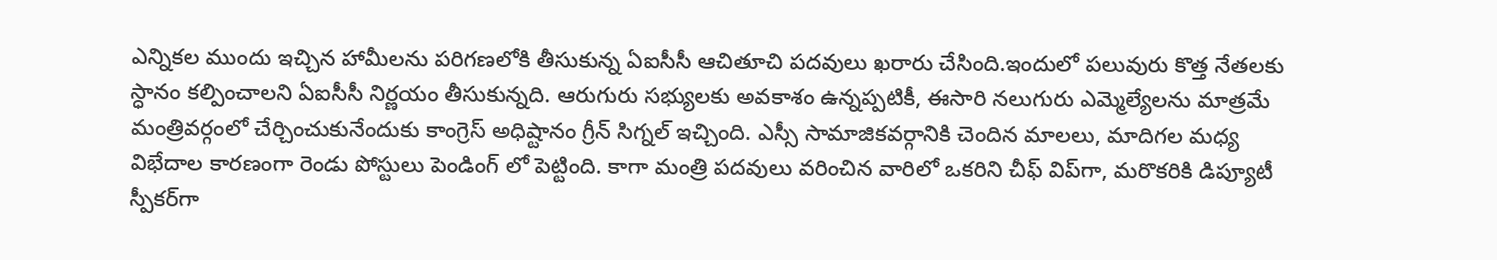ఎన్నికల ముందు ఇచ్చిన హామీలను పరిగణలోకి తీసుకున్న ఏఐసీసీ ఆచితూచి పదవులు ఖరారు చేసింది.ఇందులో పలువురు కొత్త నేతలకు స్ధానం కల్పించాలని ఏఐసీసీ నిర్ణయం తీసుకున్నది. ఆరుగురు సభ్యులకు అవకాశం ఉన్నప్పటికీ, ఈసారి నలుగురు ఎమ్మెల్యేలను మాత్రమే మంత్రివర్గంలో చేర్చించుకునేందుకు కాంగ్రెస్ అధిష్టానం గ్రీన్ సిగ్నల్ ఇచ్చింది. ఎస్సీ సామాజికవర్గానికి చెందిన మాలలు, మాదిగల మధ్య విభేదాల కారణంగా రెండు పోస్టులు పెండింగ్ లో పెట్టింది. కాగా మంత్రి పదవులు వరించిన వారిలో ఒకరిని చీఫ్ విప్‌గా, మరొకరికి డిప్యూటీ స్పీకర్‌గా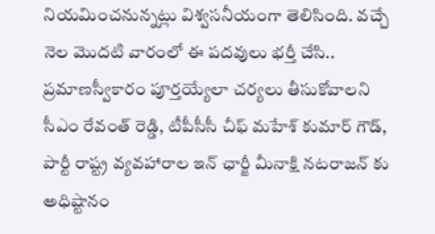నియమించనున్నట్లు విశ్వసనీయంగా తెలిసింది. వచ్చే నెల మొదటి వారంలో ఈ పదవులు భర్తీ చేసి.. ప్రమాణస్వీకారం పూర్తయ్యేలా చర్యలు తీసుకోవాలని సీఎం రేవంత్ రెడ్డి, టీపీసీసీ చీఫ్ మహేశ్ కుమార్ గౌడ్, పార్టీ రాష్ట్ర వ్యవహారాల ఇన్ ఛార్జీ మీనాక్షి నటరాజన్ కు అధిష్టానం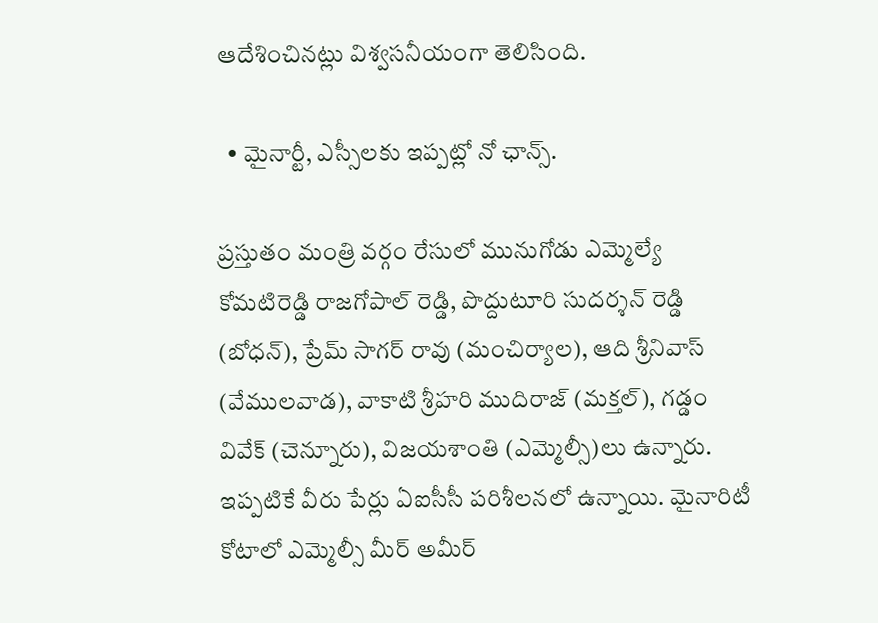ఆదేశించినట్లు విశ్వసనీయంగా తెలిసింది.

  • మైనార్టీ, ఎస్సీలకు ఇప్పట్లో నో ఛాన్స్.

ప్రస్తుతం మంత్రి వర్గం రేసులో మునుగోడు ఎమ్మెల్యే కోమటిరెడ్డి రాజగోపాల్ రెడ్డి, పొద్దుటూరి సుదర్శన్‌ రెడ్డి (బోధన్), ప్రేమ్ సాగర్ రావు (మంచిర్యాల), ఆది శ్రీనివాస్ (వేములవాడ), వాకాటి శ్రీహరి ముదిరాజ్ (మక్తల్), గడ్డం వివేక్ (చెన్నూరు), విజయశాంతి (ఎమ్మెల్సీ)లు ఉన్నారు. ఇప్పటికే వీరు పేర్లు ఏఐసీసీ పరిశీలనలో ఉన్నాయి. మైనారిటీ కోటాలో ఎమ్మెల్సీ మీర్ అమీర్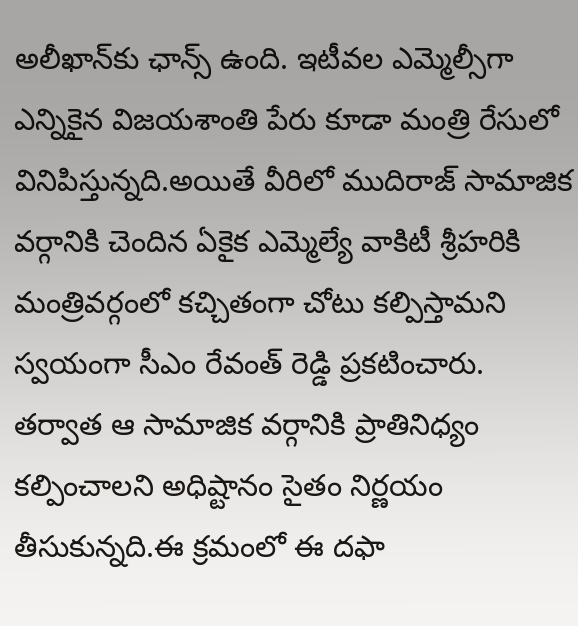అలీఖాన్‌కు ఛాన్స్ ఉంది. ఇటీవల ఎమ్మెల్సీగా ఎన్నికైన విజయశాంతి పేరు కూడా మంత్రి రేసులో వినిపిస్తున్నది.అయితే వీరిలో ముదిరాజ్ సామాజిక వర్గానికి చెందిన ఏకైక ఎమ్మెల్యే వాకిటీ శ్రీహరికి మంత్రివర్గంలో కచ్చితంగా చోటు కల్పిస్తామని స్వయంగా సీఎం రేవంత్ రెడ్డి ప్రకటించారు. తర్వాత ఆ సామాజిక వర్గానికి ప్రాతినిధ్యం కల్పించాలని అధిష్టానం సైతం నిర్ణయం తీసుకున్నది.ఈ క్రమంలో ఈ దఫా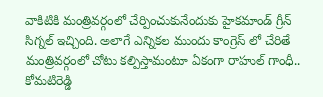వాకిటికి మంత్రివర్గంలో చేర్పించుకునేందుకు హైకమాండ్ గ్రీన్ సిగ్నల్ ఇచ్చింది. అలాగే ఎన్నికల ముందు కాంగ్రెస్ లో చేరితే మంత్రివర్గంలో చోటు కల్పిస్తామంటూ ఏకంగా రాహుల్ గాంధీ.. కోమటిరెడ్డి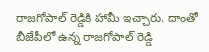రాజగోపాల్ రెడ్డికి హామీ ఇచ్చారు. దాంతో బీజేపీలో ఉన్న రాజగోపాల్ రెడ్డి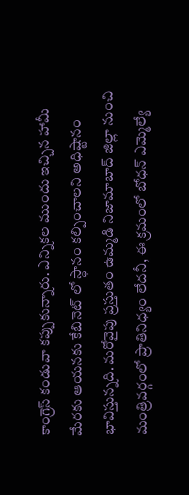కాంగ్రెస్ కండువా కప్పుకున్నారు. ఎన్నికల ముందు ఇచ్చిన హామీ మేరకు ఆయనకు కేబినెట్ లో స్ధానం కల్పించాలని అధిష్టానం భావిస్తున్నది. మరోవైపు ప్రస్తుతం ఉమ్మడి నిజామాబాద్ జిల్లా నుంచి మంత్రివర్గంలో ప్రాతినిధ్యం లేదనీ, ఈ క్రమంలో బోధన్ ఎమ్మెల్యే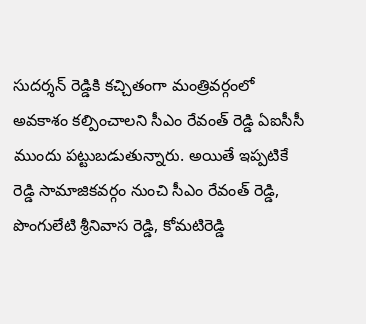సుదర్శన్ రెడ్డికి కచ్చితంగా మంత్రివర్గంలో అవకాశం కల్పించాలని సీఎం రేవంత్ రెడ్డి ఏఐసీసీ ముందు పట్టుబడుతున్నారు. అయితే ఇప్పటికే రెడ్డి సామాజికవర్గం నుంచి సీఎం రేవంత్ రెడ్డి, పొంగులేటి శ్రీనివాస రెడ్డి, కోమటిరెడ్డి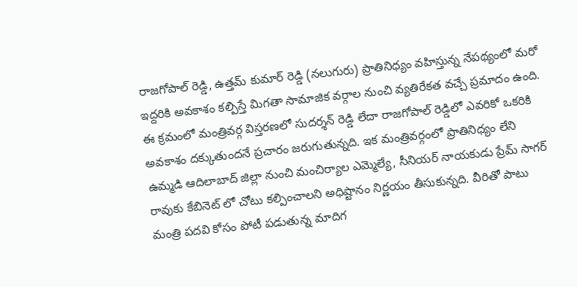రాజగోపాల్ రెడ్డి, ఉత్తమ్ కుమార్ రెడ్డి (నలుగురు) ప్రాతినిధ్యం వహిస్తున్న నేపథ్యంలో మరో ఇద్దరికి అవకాశం కల్పిస్తే మిగతా సామాజిక వర్గాల నుంచి వ్యతిరేకత వచ్చే ప్రమాదం ఉంది. ఈ క్రమంలో మంత్రివర్గ విస్తరణలో సుదర్శన్ రెడ్డి లేదా రాజగోపాల్ రెడ్డిలో ఎవరికో ఒకరికి అవకాశం దక్కుతుందనే ప్రచారం జరుగుతున్నది. ఇక మంత్రివర్గంలో ప్రాతినిధ్యం లేని ఉమ్మడి ఆదిలాబాద్ జిల్లా నుంచి మంచిర్యాల ఎమ్మెల్యే, సీనియర్ నాయకుడు ప్రేమ్ సాగర్ రావుకు కేబినెట్ లో చోటు కల్పించాలని అధిష్టానం నిర్ణయం తీసుకున్నది. వీరితో పాటు మంత్రి పదవి కోసం పోటీ పడుతున్న మాదిగ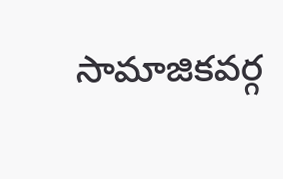సామాజికవర్గ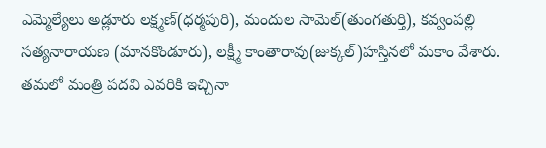ఎమ్మెల్యేలు అడ్లూరు లక్ష్మణ్(ధర్మపురి), మందుల సామెల్(తుంగతుర్తి), కవ్వంపల్లి సత్యనారాయణ (మానకొండూరు), లక్ష్మీ కాంతారావు(జుక్కల్)హస్తినలో మకాం వేశారు. తమలో మంత్రి పదవి ఎవరికి ఇచ్చినా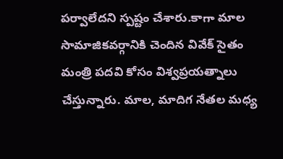పర్వాలేదని స్పష్టం చేశారు.కాగా మాల సామాజికవర్గానికి చెందిన వివేక్ సైతం మంత్రి పదవి కోసం విశ్వప్రయత్నాలు చేస్తున్నారు. మాల, మాదిగ నేతల మధ్య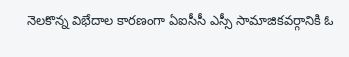నెలకొన్న విభేదాల కారణంగా ఏఐసీసీ ఎస్సీ సామాజికవర్గానికి ఓ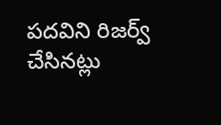పదవిని రిజర్వ్ చేసినట్లు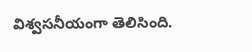విశ్వసనీయంగా తెలిసింది.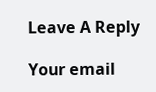Leave A Reply

Your email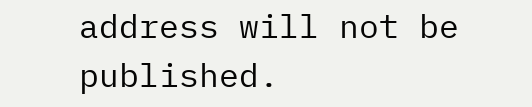address will not be published.